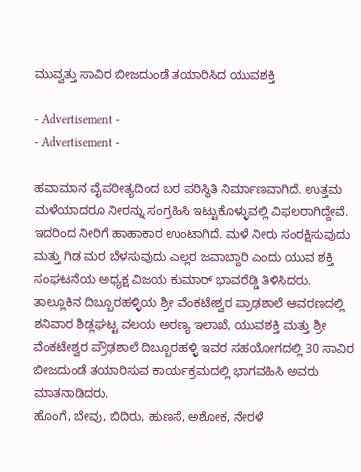ಮುವ್ವತ್ತು ಸಾವಿರ ಬೀಜದುಂಡೆ ತಯಾರಿಸಿದ ಯುವಶಕ್ತಿ

- Advertisement -
- Advertisement -

ಹವಾಮಾನ ವೈಪರೀತ್ಯದಿಂದ ಬರ ಪರಿಸ್ಥಿತಿ ನಿರ್ಮಾಣವಾಗಿದೆ. ಉತ್ತಮ ಮಳೆಯಾದರೂ ನೀರನ್ನು ಸಂಗ್ರಹಿಸಿ ಇಟ್ಟುಕೊಳ್ಳುವಲ್ಲಿ ವಿಫಲರಾಗಿದ್ದೇವೆ. ಇದರಿಂದ ನೀರಿಗೆ ಹಾಹಾಕಾರ ಉಂಟಾಗಿದೆ. ಮಳೆ ನೀರು ಸಂರಕ್ಷಿಸುವುದು ಮತ್ತು ಗಿಡ ಮರ ಬೆಳಸುವುದು ಎಲ್ಲರ ಜವಾಬ್ದಾರಿ ಎಂದು ಯುವ ಶಕ್ತಿ ಸಂಘಟನೆಯ ಅಧ್ಯಕ್ಷ ವಿಜಯ ಕುಮಾರ್‌ ಭಾವರೆಡ್ಡಿ ತಿಳಿಸಿದರು.
ತಾಲ್ಲೂಕಿನ ದಿಬ್ಬೂರಹಳ್ಳಿಯ ಶ್ರೀ ವೆಂಕಟೇಶ್ವರ ಪ್ರಾಢಶಾಲೆ ಆವರಣದಲ್ಲಿ ಶನಿವಾರ ಶಿಡ್ಲಘಟ್ಟ ವಲಯ ಅರಣ್ಯ ಇಲಾಖೆ, ಯುವಶಕ್ತಿ ಮತ್ತು ಶ್ರೀ ವೆಂಕಟೇಶ್ವರ ಪ್ರೌಢಶಾಲೆ ದಿಬ್ಬೂರಹಳ್ಳಿ ಇವರ ಸಹಯೋಗದಲ್ಲಿ 30 ಸಾವಿರ ಬೀಜದುಂಡೆ ತಯಾರಿಸುವ ಕಾರ್ಯಕ್ರಮದಲ್ಲಿ ಭಾಗವಹಿಸಿ ಅವರು ಮಾತನಾಡಿದರು.
ಹೊಂಗೆ, ಬೇವು, ಬಿದಿರು, ಹುಣಸೆ, ಅಶೋಕ, ನೇರಳೆ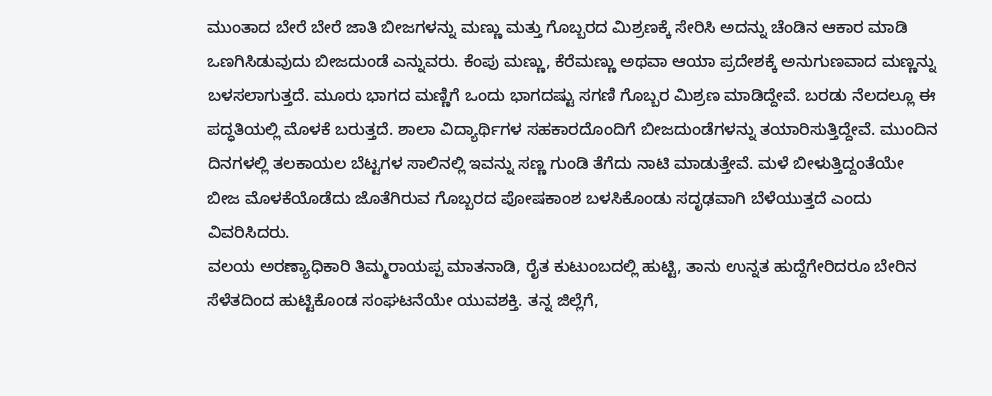ಮುಂತಾದ ಬೇರೆ ಬೇರೆ ಜಾತಿ ಬೀಜಗಳನ್ನು ಮಣ್ಣು ಮತ್ತು ಗೊಬ್ಬರದ ಮಿಶ್ರಣಕ್ಕೆ ಸೇರಿಸಿ ಅದನ್ನು ಚೆಂಡಿನ ಆಕಾರ ಮಾಡಿ ಒಣಗಿಸಿಡುವುದು ಬೀಜದುಂಡೆ ಎನ್ನುವರು. ಕೆಂಪು ಮಣ್ಣು, ಕೆರೆಮಣ್ಣು ಅಥವಾ ಆಯಾ ಪ್ರದೇಶಕ್ಕೆ ಅನುಗುಣವಾದ ಮಣ್ಣನ್ನು ಬಳಸಲಾಗುತ್ತದೆ. ಮೂರು ಭಾಗದ ಮಣ್ಣಿಗೆ ಒಂದು ಭಾಗದಷ್ಟು ಸಗಣಿ ಗೊಬ್ಬರ ಮಿಶ್ರಣ ಮಾಡಿದ್ದೇವೆ. ಬರಡು ನೆಲದಲ್ಲೂ ಈ ಪದ್ಧತಿಯಲ್ಲಿ ಮೊಳಕೆ ಬರುತ್ತದೆ. ಶಾಲಾ ವಿದ್ಯಾರ್ಥಿಗಳ ಸಹಕಾರದೊಂದಿಗೆ ಬೀಜದುಂಡೆಗಳನ್ನು ತಯಾರಿಸುತ್ತಿದ್ದೇವೆ. ಮುಂದಿನ ದಿನಗಳಲ್ಲಿ ತಲಕಾಯಲ ಬೆಟ್ಟಗಳ ಸಾಲಿನಲ್ಲಿ ಇವನ್ನು ಸಣ್ಣ ಗುಂಡಿ ತೆಗೆದು ನಾಟಿ ಮಾಡುತ್ತೇವೆ. ಮಳೆ ಬೀಳುತ್ತಿದ್ದಂತೆಯೇ ಬೀಜ ಮೊಳಕೆಯೊಡೆದು ಜೊತೆಗಿರುವ ಗೊಬ್ಬರದ ಪೋಷಕಾಂಶ ಬಳಸಿಕೊಂಡು ಸದೃಢವಾಗಿ ಬೆಳೆಯುತ್ತದೆ ಎಂದು ವಿವರಿಸಿದರು.
ವಲಯ ಅರಣ್ಯಾಧಿಕಾರಿ ತಿಮ್ಮರಾಯಪ್ಪ ಮಾತನಾಡಿ, ರೈತ ಕುಟುಂಬದಲ್ಲಿ ಹುಟ್ಟಿ, ತಾನು ಉನ್ನತ ಹುದ್ದೆಗೇರಿದರೂ ಬೇರಿನ ಸೆಳೆತದಿಂದ ಹುಟ್ಟಿಕೊಂಡ ಸಂಘಟನೆಯೇ ಯುವಶಕ್ತಿ. ತನ್ನ ಜಿಲ್ಲೆಗೆ,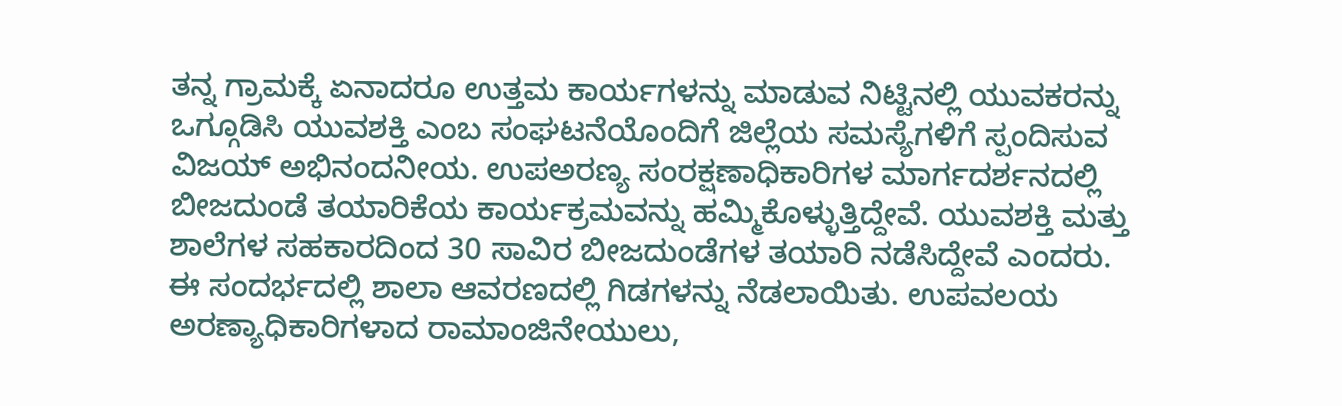ತನ್ನ ಗ್ರಾಮಕ್ಕೆ ಏನಾದರೂ ಉತ್ತಮ ಕಾರ್ಯಗಳನ್ನು ಮಾಡುವ ನಿಟ್ಟಿನಲ್ಲಿ ಯುವಕರನ್ನು ಒಗ್ಗೂಡಿಸಿ ಯುವಶಕ್ತಿ ಎಂಬ ಸಂಘಟನೆಯೊಂದಿಗೆ ಜಿಲ್ಲೆಯ ಸಮಸ್ಯೆಗಳಿಗೆ ಸ್ಪಂದಿಸುವ ವಿಜಯ್‌ ಅಭಿನಂದನೀಯ. ಉಪಅರಣ್ಯ ಸಂರಕ್ಷಣಾಧಿಕಾರಿಗಳ ಮಾರ್ಗದರ್ಶನದಲ್ಲಿ ಬೀಜದುಂಡೆ ತಯಾರಿಕೆಯ ಕಾರ್ಯಕ್ರಮವನ್ನು ಹಮ್ಮಿಕೊಳ್ಳುತ್ತಿದ್ದೇವೆ. ಯುವಶಕ್ತಿ ಮತ್ತು ಶಾಲೆಗಳ ಸಹಕಾರದಿಂದ 30 ಸಾವಿರ ಬೀಜದುಂಡೆಗಳ ತಯಾರಿ ನಡೆಸಿದ್ದೇವೆ ಎಂದರು.
ಈ ಸಂದರ್ಭದಲ್ಲಿ ಶಾಲಾ ಆವರಣದಲ್ಲಿ ಗಿಡಗಳನ್ನು ನೆಡಲಾಯಿತು. ಉಪವಲಯ ಅರಣ್ಯಾಧಿಕಾರಿಗಳಾದ ರಾಮಾಂಜಿನೇಯುಲು,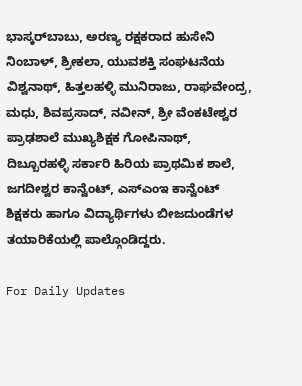ಭಾಸ್ಕರ್‌ಬಾಬು, ಅರಣ್ಯ ರಕ್ಷಕರಾದ ಹುಸೇನಿ ನಿಂಬಾಳ್‌, ಶ್ರೀಕಲಾ, ಯುವಶಕ್ತಿ ಸಂಘಟನೆಯ ವಿಶ್ವನಾಥ್‌, ಹಿತ್ತಲಹಳ್ಳಿ ಮುನಿರಾಜು, ರಾಘವೇಂದ್ರ, ಮಧು, ಶಿವಪ್ರಸಾದ್‌, ನವೀನ್‌, ಶ್ರೀ ವೆಂಕಟೇಶ್ವರ ಪ್ರಾಢಶಾಲೆ ಮುಖ್ಯಶಿಕ್ಷಕ ಗೋಪಿನಾಥ್‌, ದಿಬ್ಬೂರಹಳ್ಳಿ ಸರ್ಕಾರಿ ಹಿರಿಯ ಪ್ರಾಥಮಿಕ ಶಾಲೆ, ಜಗದೀಶ್ವರ ಕಾನ್ವೆಂಟ್‌, ಎಸ್‌ಎಂಇ ಕಾನ್ವೆಂಟ್‌ ಶಿಕ್ಷಕರು ಹಾಗೂ ವಿದ್ಯಾರ್ಥಿಗಳು ಬೀಜದುಂಡೆಗಳ ತಯಾರಿಕೆಯಲ್ಲಿ ಪಾಲ್ಗೊಂಡಿದ್ದರು.

For Daily Updates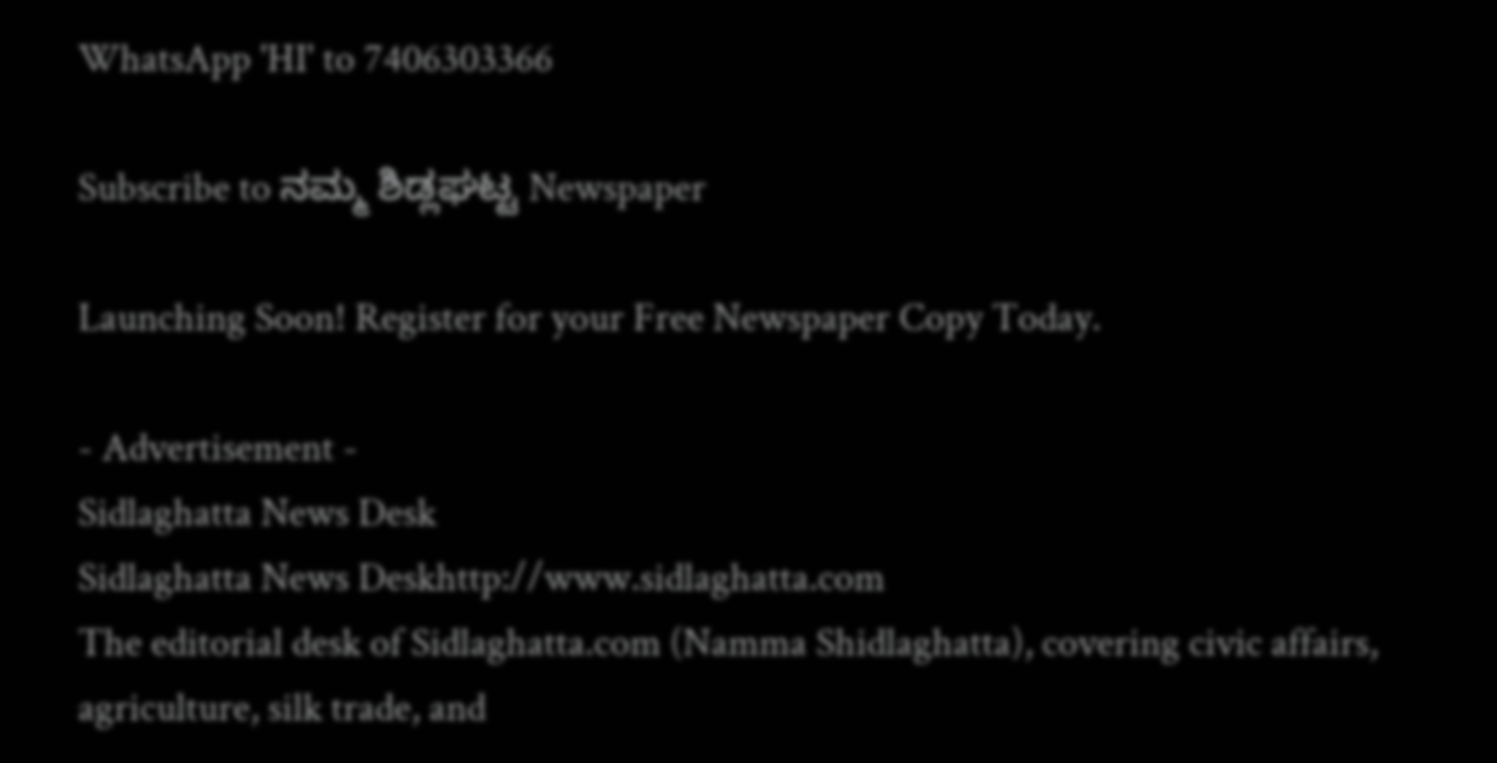WhatsApp 'HI' to 7406303366

Subscribe to ನಮ್ಮ ಶಿಡ್ಲಘಟ್ಟ Newspaper

Launching Soon! Register for your Free Newspaper Copy Today.

- Advertisement -
Sidlaghatta News Desk
Sidlaghatta News Deskhttp://www.sidlaghatta.com
The editorial desk of Sidlaghatta.com (Namma Shidlaghatta), covering civic affairs, agriculture, silk trade, and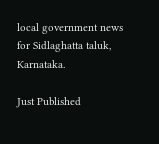local government news for Sidlaghatta taluk, Karnataka.

Just Published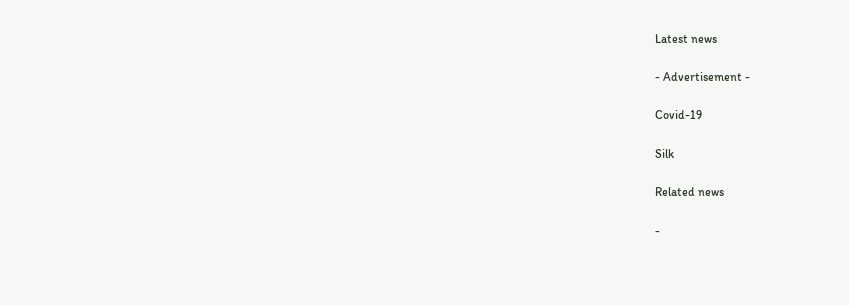Latest news

- Advertisement -

Covid-19

Silk

Related news

-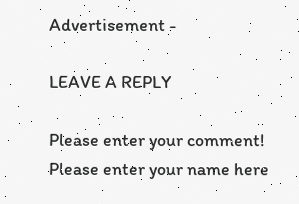Advertisement -

LEAVE A REPLY

Please enter your comment!
Please enter your name here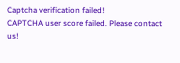Captcha verification failed!
CAPTCHA user score failed. Please contact us!